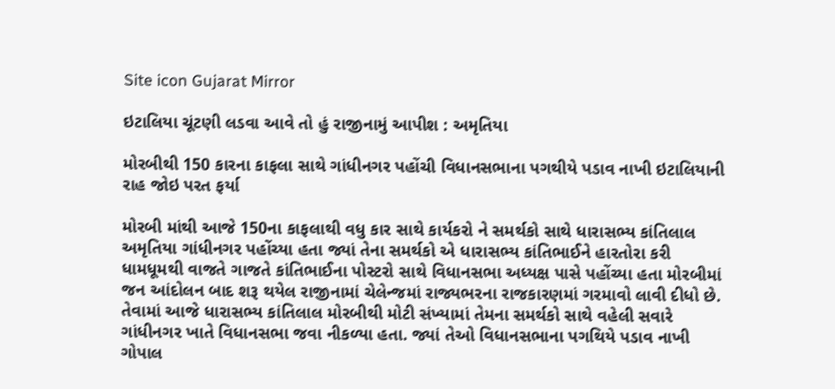Site icon Gujarat Mirror

ઇટાલિયા ચૂંટણી લડવા આવે તો હું રાજીનામું આપીશ : અમૃતિયા

મોરબીથી 150 કારના કાફલા સાથે ગાંધીનગર પહોંચી વિધાનસભાના પગથીયે પડાવ નાખી ઇટાલિયાની રાહ જોઇ પરત ફર્યા

મોરબી માંથી આજે 150ના કાફલાથી વધુ કાર સાથે કાર્યકરો ને સમર્થકો સાથે ધારાસભ્ય કાંતિલાલ અમૃતિયા ગાંધીનગર પહોંચ્યા હતા જ્યાં તેના સમર્થકો એ ધારાસભ્ય કાંતિભાઈને હારતોરા કરી ધામધૂમથી વાજતે ગાજતે કાંતિભાઈના પોસ્ટરો સાથે વિધાનસભા અધ્યક્ષ પાસે પહોંચ્યા હતા મોરબીમાં જન આંદોલન બાદ શરૂ થયેલ રાજીનામાં ચેલેન્જમાં રાજ્યભરના રાજકારણમાં ગરમાવો લાવી દીધો છે. તેવામાં આજે ધારાસભ્ય કાંતિલાલ મોરબીથી મોટી સંખ્યામાં તેમના સમર્થકો સાથે વહેલી સવારે ગાંધીનગર ખાતે વિધાનસભા જવા નીકળ્યા હતા. જ્યાં તેઓ વિધાનસભાના પગથિયે પડાવ નાખી ગોપાલ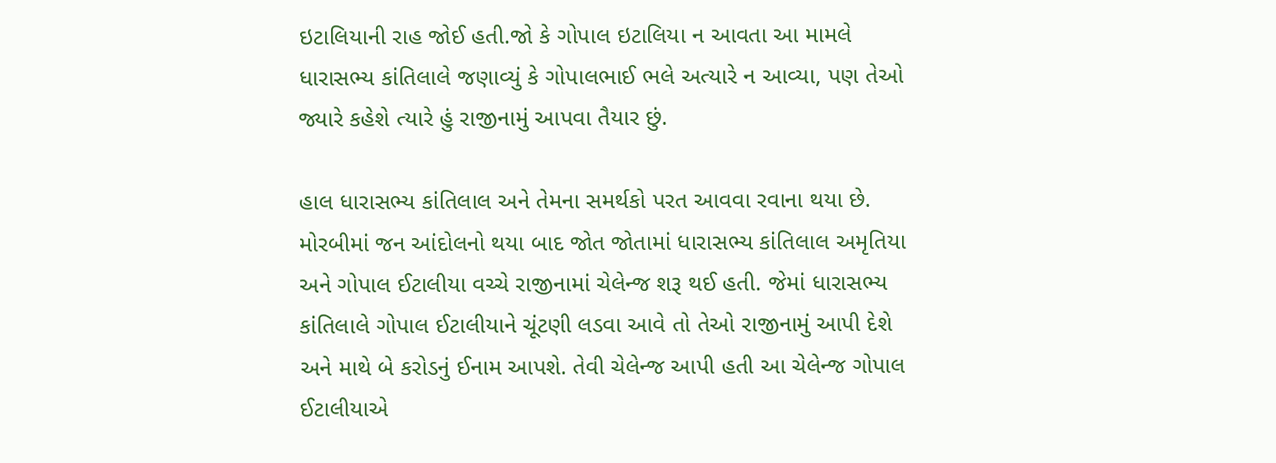ઇટાલિયાની રાહ જોઈ હતી.જો કે ગોપાલ ઇટાલિયા ન આવતા આ મામલે ધારાસભ્ય કાંતિલાલે જણાવ્યું કે ગોપાલભાઈ ભલે અત્યારે ન આવ્યા, પણ તેઓ જ્યારે કહેશે ત્યારે હું રાજીનામું આપવા તૈયાર છું.

હાલ ધારાસભ્ય કાંતિલાલ અને તેમના સમર્થકો પરત આવવા રવાના થયા છે. મોરબીમાં જન આંદોલનો થયા બાદ જોત જોતામાં ધારાસભ્ય કાંતિલાલ અમૃતિયા અને ગોપાલ ઈટાલીયા વચ્ચે રાજીનામાં ચેલેન્જ શરૂ થઈ હતી. જેમાં ધારાસભ્ય કાંતિલાલે ગોપાલ ઈટાલીયાને ચૂંટણી લડવા આવે તો તેઓ રાજીનામું આપી દેશે અને માથે બે કરોડનું ઈનામ આપશે. તેવી ચેલેન્જ આપી હતી આ ચેલેન્જ ગોપાલ ઈટાલીયાએ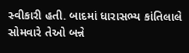સ્વીકારી હતી. બાદમાં ધારાસભ્ય કાંતિલાલે સોમવારે તેઓ બન્ને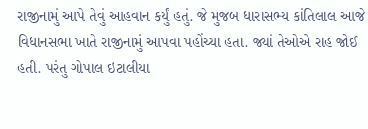રાજીનામું આપે તેવું આહવાન કર્યું હતું. જે મુજબ ધારાસભ્ય કાંતિલાલ આજે વિધાનસભા ખાતે રાજીનામું આપવા પહોંચ્યા હતા. જ્યાં તેઓએ રાહ જોઈ હતી. પરંતુ ગોપાલ ઇટાલીયા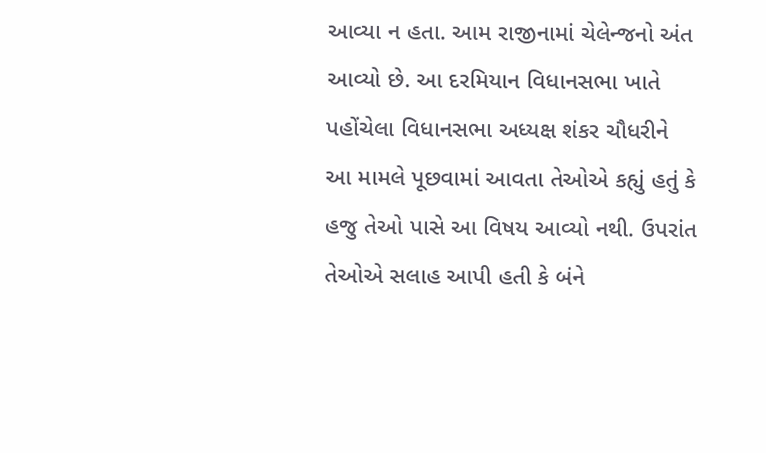આવ્યા ન હતા. આમ રાજીનામાં ચેલેન્જનો અંત આવ્યો છે. આ દરમિયાન વિધાનસભા ખાતે પહોંચેલા વિધાનસભા અધ્યક્ષ શંકર ચૌધરીને આ મામલે પૂછવામાં આવતા તેઓએ કહ્યું હતું કે હજુ તેઓ પાસે આ વિષય આવ્યો નથી. ઉપરાંત તેઓએ સલાહ આપી હતી કે બંને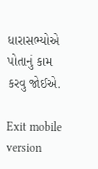ધારાસભ્યોએ પોતાનું કામ કરવુ જોઈએ.

Exit mobile version